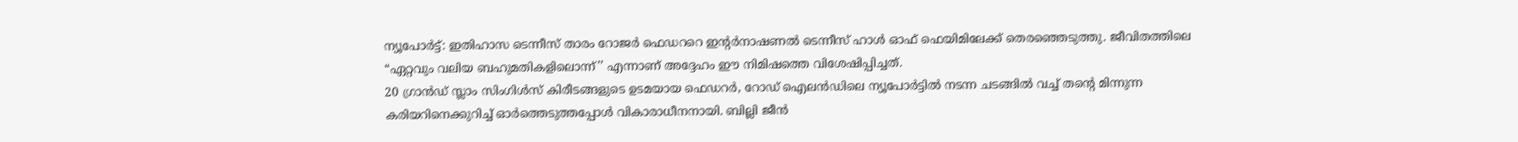ന്യൂപോർട്ട്: ഇതിഹാസ ടെന്നീസ് താരം റോജർ ഫെഡററെ ഇന്റർനാഷണൽ ടെന്നീസ് ഹാൾ ഓഫ് ഫെയിമിലേക്ക് തെരഞ്ഞെടുത്തു. ജീവിതത്തിലെ “ഏറ്റവും വലിയ ബഹുമതികളിലൊന്ന്’’ എന്നാണ് അദ്ദേഹം ഈ നിമിഷത്തെ വിശേഷിപ്പിച്ചത്.
20 ഗ്രാൻഡ് സ്ലാം സിംഗിൾസ് കിരീടങ്ങളുടെ ഉടമയായ ഫെഡറർ, റോഡ് ഐലൻഡിലെ ന്യൂപോർട്ടിൽ നടന്ന ചടങ്ങിൽ വച്ച് തന്റെ മിന്നുന്ന കരിയറിനെക്കുറിച്ച് ഓർത്തെടുത്തപ്പോൾ വികാരാധീനനായി. ബില്ലി ജീൻ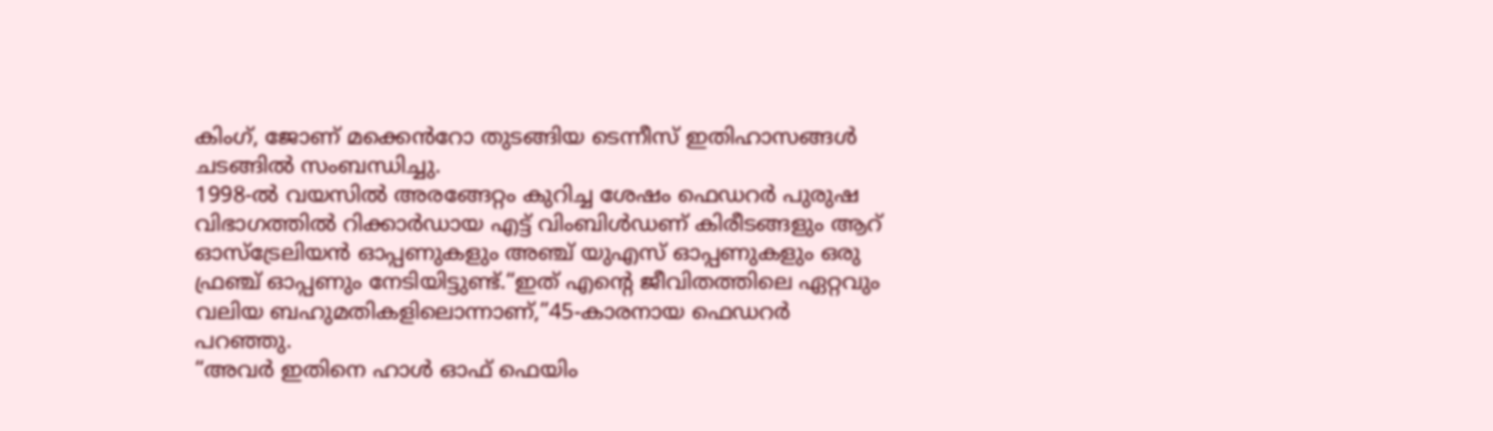കിംഗ്, ജോണ് മക്കെൻറോ തുടങ്ങിയ ടെന്നീസ് ഇതിഹാസങ്ങൾ ചടങ്ങിൽ സംബന്ധിച്ചു.
1998-ൽ വയസിൽ അരങ്ങേറ്റം കുറിച്ച ശേഷം ഫെഡറർ പുരുഷ വിഭാഗത്തിൽ റിക്കാർഡായ എട്ട് വിംബിൾഡണ് കിരീടങ്ങളും ആറ് ഓസ്ട്രേലിയൻ ഓപ്പണുകളും അഞ്ച് യുഎസ് ഓപ്പണുകളും ഒരു ഫ്രഞ്ച് ഓപ്പണും നേടിയിട്ടുണ്ട്.“ഇത് എന്റെ ജീവിതത്തിലെ ഏറ്റവും വലിയ ബഹുമതികളിലൊന്നാണ്,”45-കാരനായ ഫെഡറർ പറഞ്ഞു.
“അവർ ഇതിനെ ഹാൾ ഓഫ് ഫെയിം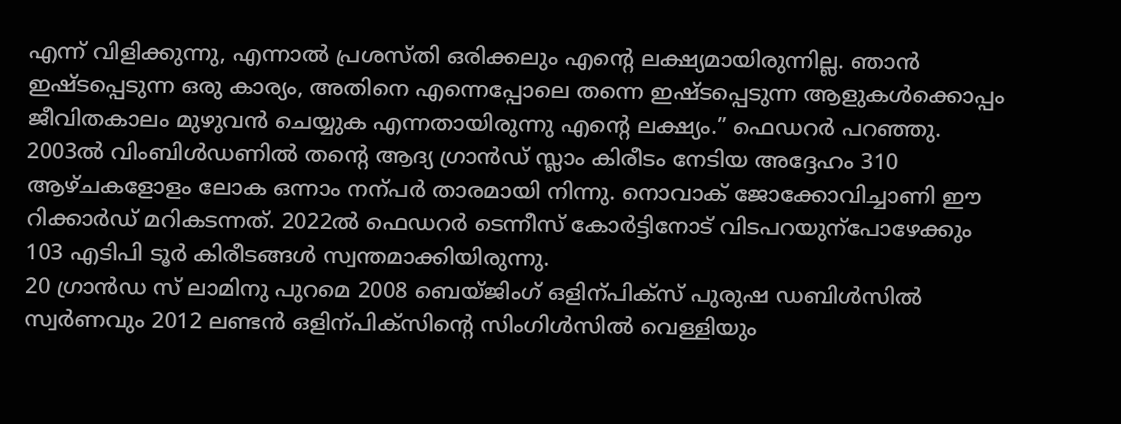എന്ന് വിളിക്കുന്നു, എന്നാൽ പ്രശസ്തി ഒരിക്കലും എന്റെ ലക്ഷ്യമായിരുന്നില്ല. ഞാൻ ഇഷ്ടപ്പെടുന്ന ഒരു കാര്യം, അതിനെ എന്നെപ്പോലെ തന്നെ ഇഷ്ടപ്പെടുന്ന ആളുകൾക്കൊപ്പം ജീവിതകാലം മുഴുവൻ ചെയ്യുക എന്നതായിരുന്നു എന്റെ ലക്ഷ്യം.” ഫെഡറർ പറഞ്ഞു.
2003ൽ വിംബിൾഡണിൽ തന്റെ ആദ്യ ഗ്രാൻഡ് സ്ലാം കിരീടം നേടിയ അദ്ദേഹം 310 ആഴ്ചകളോളം ലോക ഒന്നാം നന്പർ താരമായി നിന്നു. നൊവാക് ജോക്കോവിച്ചാണി ഈ റിക്കാർഡ് മറികടന്നത്. 2022ൽ ഫെഡറർ ടെന്നീസ് കോർട്ടിനോട് വിടപറയുന്പോഴേക്കും 103 എടിപി ടൂർ കിരീടങ്ങൾ സ്വന്തമാക്കിയിരുന്നു.
20 ഗ്രാൻഡ സ് ലാമിനു പുറമെ 2008 ബെയ്ജിംഗ് ഒളിന്പിക്സ് പുരുഷ ഡബിൾസിൽ സ്വർണവും 2012 ലണ്ടൻ ഒളിന്പിക്സിന്റെ സിംഗിൾസിൽ വെള്ളിയും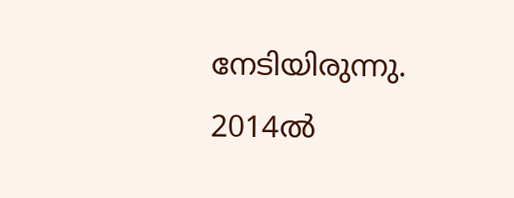നേടിയിരുന്നു.
2014ൽ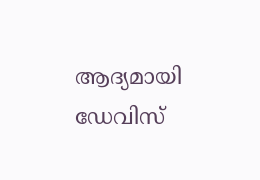ആദ്യമായി ഡേവിസ്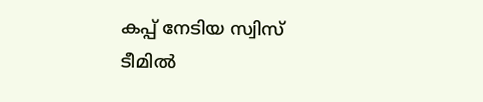കപ്പ് നേടിയ സ്വിസ് ടീമിൽ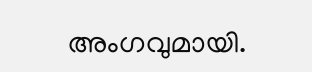അംഗവുമായി.